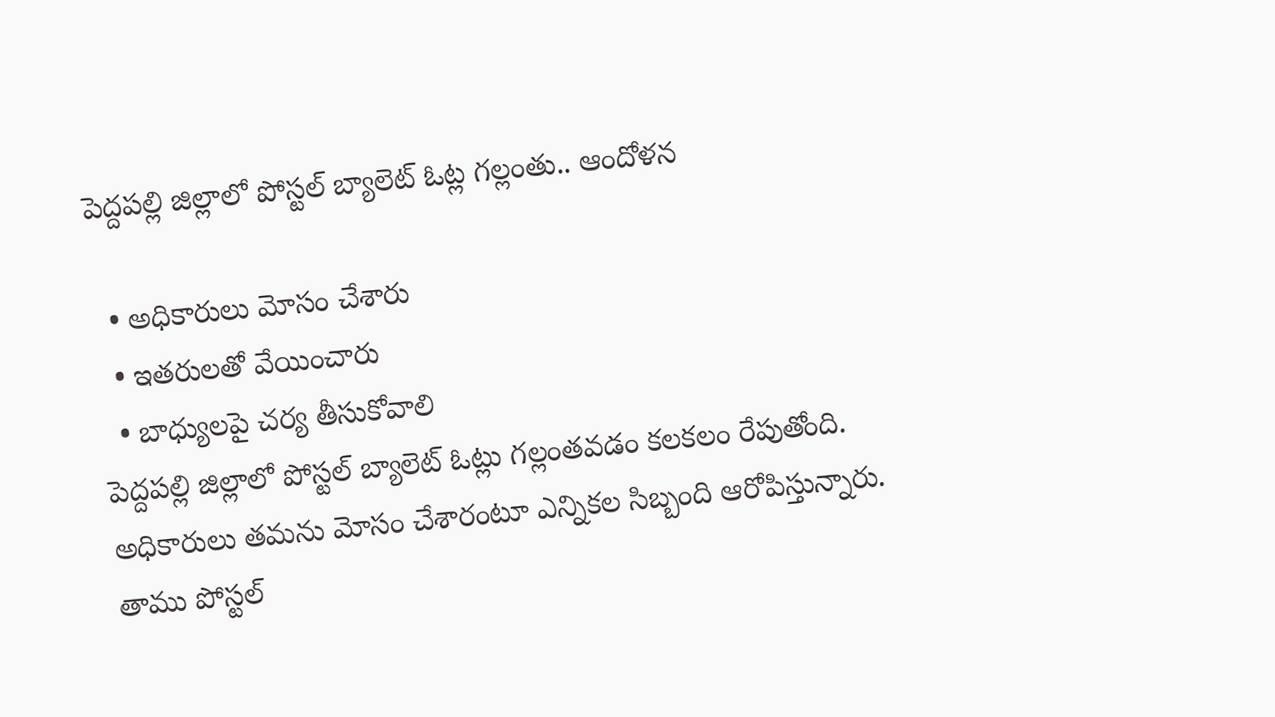పెద్దపల్లి జిల్లాలో పోస్టల్ బ్యాలెట్ ఓట్ల గల్లంతు.. ఆందోళన

  • అధికారులు మోసం చేశారు
  • ఇతరులతో వేయించారు
  • బాధ్యులపై చర్య తీసుకోవాలి
పెద్దపల్లి జిల్లాలో పోస్టల్ బ్యాలెట్ ఓట్లు గల్లంతవడం కలకలం రేపుతోంది. అధికారులు తమను మోసం చేశారంటూ ఎన్నికల సిబ్బంది ఆరోపిస్తున్నారు. తాము పోస్టల్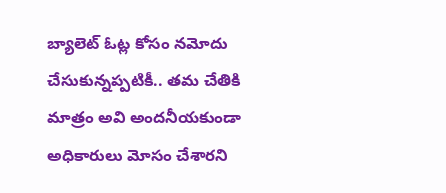బ్యాలెట్ ఓట్ల కోసం నమోదు చేసుకున్నప్పటికీ.. తమ చేతికి మాత్రం అవి అందనీయకుండా అధికారులు మోసం చేశారని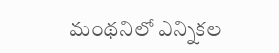మంథనిలో ఎన్నికల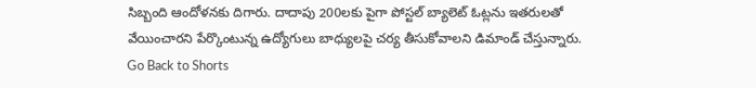సిబ్బంది ఆందోళనకు దిగారు. దాదాపు 200లకు పైగా పోస్టల్ బ్యాలెట్ ఓట్లను ఇతరులతో వేయించారని పేర్కొంటున్న ఉద్యోగులు బాధ్యులపై చర్య తీసుకోవాలని డిమాండ్ చేస్తున్నారు.
Go Back to Shorts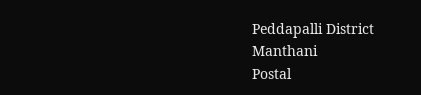Peddapalli District
Manthani
Postal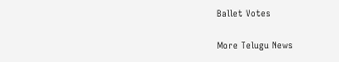Ballet Votes

More Telugu News